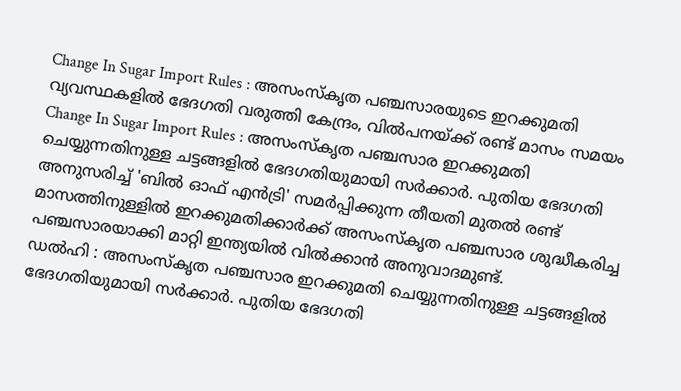Change In Sugar Import Rules : അസംസ്കൃത പഞ്ചസാരയുടെ ഇറക്കുമതി വ്യവസ്ഥകളിൽ ഭേദഗതി വരുത്തി കേന്ദ്രം, വിൽപനയ്ക്ക് രണ്ട് മാസം സമയം
Change In Sugar Import Rules : അസംസ്കൃത പഞ്ചസാര ഇറക്കുമതി ചെയ്യുന്നതിനുള്ള ചട്ടങ്ങളിൽ ഭേദഗതിയുമായി സർക്കാർ. പുതിയ ഭേദഗതി അനുസരിച്ച് 'ബിൽ ഓഫ് എൻട്രി' സമർപ്പിക്കുന്ന തീയതി മുതൽ രണ്ട് മാസത്തിനുള്ളിൽ ഇറക്കുമതിക്കാർക്ക് അസംസ്കൃത പഞ്ചസാര ശുദ്ധീകരിച്ച പഞ്ചസാരയാക്കി മാറ്റി ഇന്ത്യയിൽ വിൽക്കാൻ അനുവാദമുണ്ട്.
ഡൽഹി : അസംസ്കൃത പഞ്ചസാര ഇറക്കുമതി ചെയ്യുന്നതിനുള്ള ചട്ടങ്ങളിൽ ഭേദഗതിയുമായി സർക്കാർ. പുതിയ ഭേദഗതി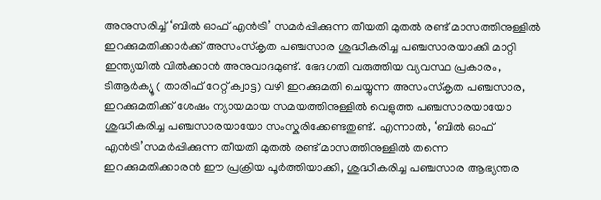അനുസരിച്ച് ‘ബിൽ ഓഫ് എൻട്രി’ സമർപ്പിക്കുന്ന തീയതി മുതൽ രണ്ട് മാസത്തിനുള്ളിൽ ഇറക്കുമതിക്കാർക്ക് അസംസ്കൃത പഞ്ചസാര ശുദ്ധീകരിച്ച പഞ്ചസാരയാക്കി മാറ്റി ഇന്ത്യയിൽ വിൽക്കാൻ അനുവാദമുണ്ട്. ഭേദഗതി വരുത്തിയ വ്യവസ്ഥ പ്രകാരം, ടിആർക്യൂ ( താരിഫ് റേറ്റ് ക്വാട്ട) വഴി ഇറക്കുമതി ചെയ്യുന്ന അസംസ്കൃത പഞ്ചസാര, ഇറക്കുമതിക്ക് ശേഷം ന്യായമായ സമയത്തിനുള്ളിൽ വെളുത്ത പഞ്ചസാരയായോ ശുദ്ധീകരിച്ച പഞ്ചസാരയായോ സംസ്കരിക്കേണ്ടതുണ്ട്. എന്നാൽ, ‘ബിൽ ഓഫ് എൻട്രി’സമർപ്പിക്കുന്ന തീയതി മുതൽ രണ്ട് മാസത്തിനുള്ളിൽ തന്നെ ഇറക്കുമതിക്കാരൻ ഈ പ്രക്രിയ പൂർത്തിയാക്കി, ശുദ്ധീകരിച്ച പഞ്ചസാര ആഭ്യന്തര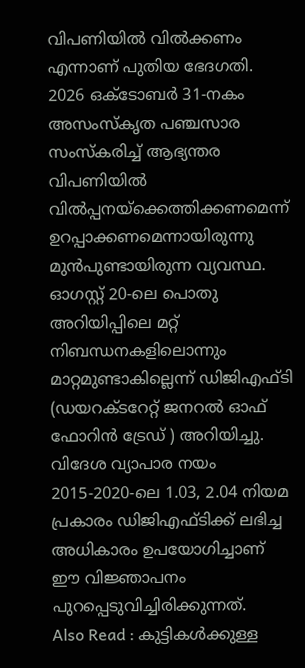വിപണിയിൽ വിൽക്കണം എന്നാണ് പുതിയ ഭേദഗതി.
2026 ഒക്ടോബർ 31-നകം അസംസ്കൃത പഞ്ചസാര സംസ്കരിച്ച് ആഭ്യന്തര വിപണിയിൽ വിൽപ്പനയ്ക്കെത്തിക്കണമെന്ന് ഉറപ്പാക്കണമെന്നായിരുന്നു മുൻപുണ്ടായിരുന്ന വ്യവസ്ഥ. ഓഗസ്റ്റ് 20-ലെ പൊതു അറിയിപ്പിലെ മറ്റ് നിബന്ധനകളിലൊന്നും മാറ്റമുണ്ടാകില്ലെന്ന് ഡിജിഎഫ്ടി (ഡയറക്ടറേറ്റ് ജനറൽ ഓഫ് ഫോറിൻ ട്രേഡ് ) അറിയിച്ചു. വിദേശ വ്യാപാര നയം 2015-2020-ലെ 1.03, 2.04 നിയമ പ്രകാരം ഡിജിഎഫ്ടിക്ക് ലഭിച്ച അധികാരം ഉപയോഗിച്ചാണ് ഈ വിജ്ഞാപനം പുറപ്പെടുവിച്ചിരിക്കുന്നത്.
Also Read : കുട്ടികൾക്കുള്ള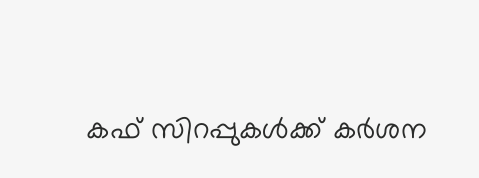കഫ് സിറപ്പുകൾക്ക് കർശന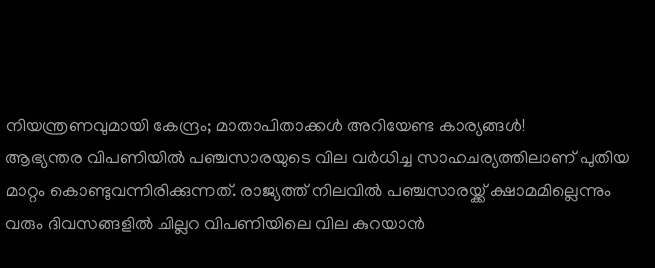നിയന്ത്രണവുമായി കേന്ദ്രം; മാതാപിതാക്കൾ അറിയേണ്ട കാര്യങ്ങൾ!
ആഭ്യന്തര വിപണിയിൽ പഞ്ചസാരയുടെ വില വർധിച്ച സാഹചര്യത്തിലാണ് പുതിയ മാറ്റം കൊണ്ടുവന്നിരിക്കുന്നത്. രാജ്യത്ത് നിലവിൽ പഞ്ചസാരയ്ക്ക് ക്ഷാമമില്ലെന്നും വരും ദിവസങ്ങളിൽ ചില്ലറ വിപണിയിലെ വില കുറയാൻ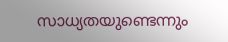സാധ്യതയുണ്ടെന്നും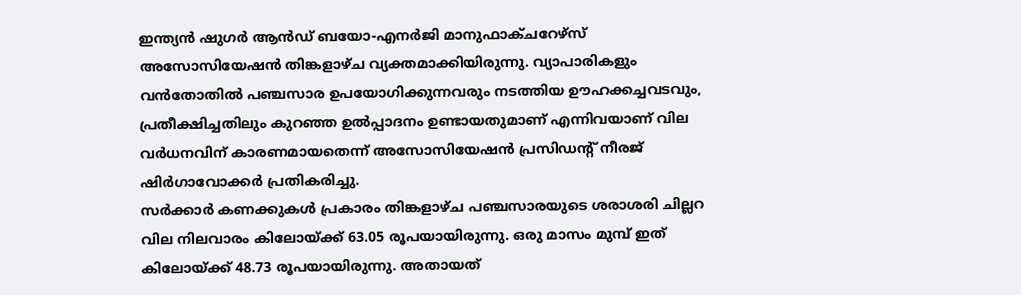ഇന്ത്യൻ ഷുഗർ ആൻഡ് ബയോ-എനർജി മാനുഫാക്ചറേഴ്സ് അസോസിയേഷൻ തിങ്കളാഴ്ച വ്യക്തമാക്കിയിരുന്നു. വ്യാപാരികളും വൻതോതിൽ പഞ്ചസാര ഉപയോഗിക്കുന്നവരും നടത്തിയ ഊഹക്കച്ചവടവും, പ്രതീക്ഷിച്ചതിലും കുറഞ്ഞ ഉൽപ്പാദനം ഉണ്ടായതുമാണ് എന്നിവയാണ് വില വർധനവിന് കാരണമായതെന്ന് അസോസിയേഷൻ പ്രസിഡന്റ് നീരജ് ഷിർഗാവോക്കർ പ്രതികരിച്ചു.
സർക്കാർ കണക്കുകൾ പ്രകാരം തിങ്കളാഴ്ച പഞ്ചസാരയുടെ ശരാശരി ചില്ലറ വില നിലവാരം കിലോയ്ക്ക് 63.05 രൂപയായിരുന്നു. ഒരു മാസം മുമ്പ് ഇത് കിലോയ്ക്ക് 48.73 രൂപയായിരുന്നു. അതായത്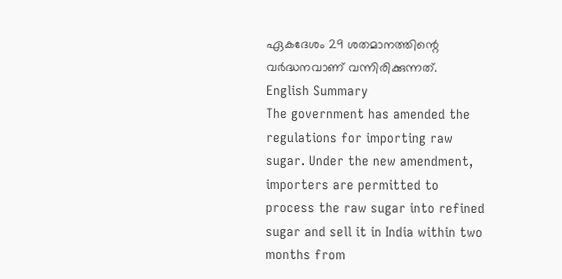ഏകദേശം 29 ശതമാനത്തിന്റെ വർദ്ധനവാണ് വന്നിരിക്കുന്നത്.
English Summary
The government has amended the regulations for importing raw sugar. Under the new amendment, importers are permitted to process the raw sugar into refined sugar and sell it in India within two months from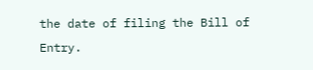the date of filing the Bill of Entry.